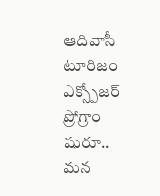ఆదివాసీ టూరిజం ఎక్స్పోజర్ ప్రోగ్రాం షురూ..
మన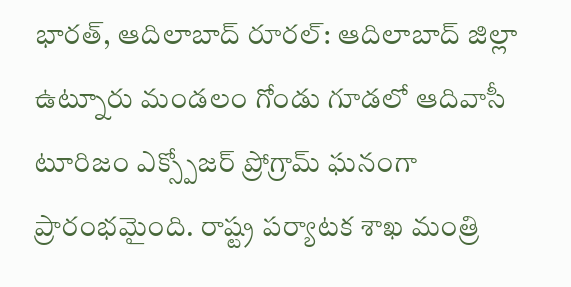భారత్, ఆదిలాబాద్ రూరల్: ఆదిలాబాద్ జిల్లా ఉట్నూరు మండలం గోండు గూడలో ఆదివాసీ టూరిజం ఎక్స్పోజర్ ప్రోగ్రామ్ ఘనంగా ప్రారంభమైంది. రాష్ట్ర పర్యాటక శాఖ మంత్రి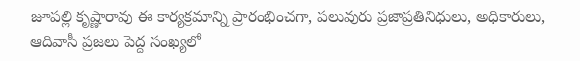జూపల్లి కృష్ణారావు ఈ కార్యక్రమాన్ని ప్రారంభించగా, పలువురు ప్రజాప్రతినిధులు, అధికారులు, ఆదివాసీ ప్రజలు పెద్ద సంఖ్యలో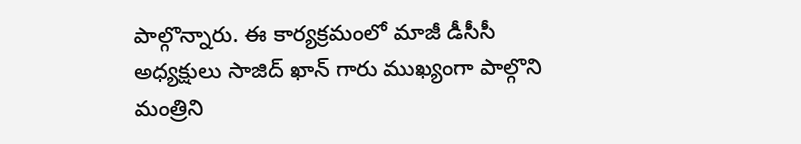పాల్గొన్నారు. ఈ కార్యక్రమంలో మాజీ డీసీసీ అధ్యక్షులు సాజిద్ ఖాన్ గారు ముఖ్యంగా పాల్గొని మంత్రిని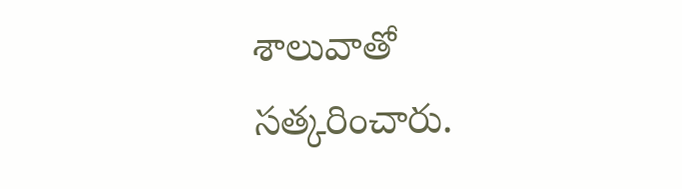శాలువాతో సత్కరించారు.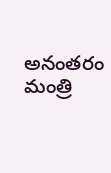అనంతరం మంత్రి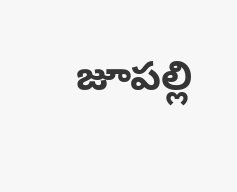జూపల్లి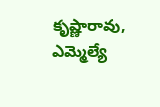కృష్ణారావు, ఎమ్మెల్యే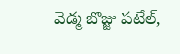వెడ్మ బొజ్జు పటేల్,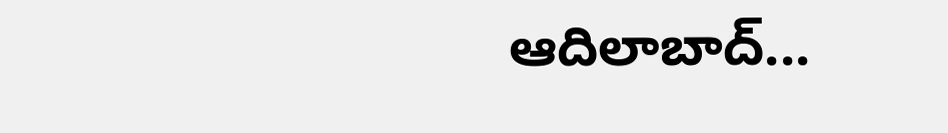ఆదిలాబాద్...